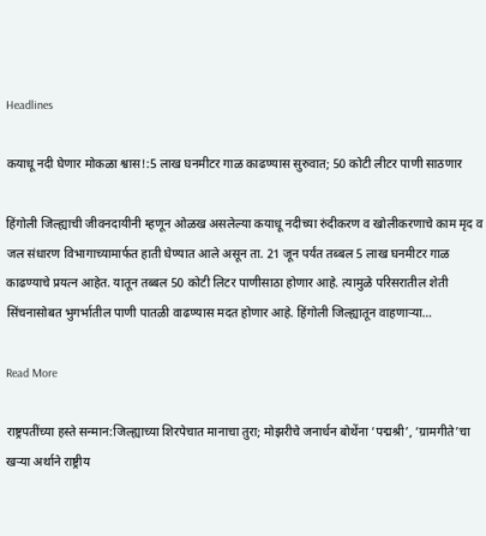Headlines

कयाधू नदी घेणार मोकळा श्वास!:5 लाख घनमीटर गाळ काढण्यास सुरुवात; 50 कोटी लीटर पाणी साठणार

हिंगोली जिल्ह्याची जीवनदायीनी म्हणून ओळख असलेल्या कयाधू नदीच्या रुंदीकरण व खोलीकरणाचे काम मृद व जल संधारण विभागाच्यामार्फत हाती घेण्यात आले असून ता. 21 जून पर्यंत तब्बल 5 लाख घनमीटर गाळ काढण्याचे प्रयत्न आहेत. यातून तब्बल 50 कोटी लिटर पाणीसाठा होणार आहे. त्यामुळे परिसरातील शेती सिंचनासोबत भुगर्भातील पाणी पातळी वाढण्यास मदत होणार आहे. हिंगोली जिल्ह्यातून वाहणाऱ्या…

Read More

राष्ट्रपतींच्या हस्ते सन्मान:जिल्ह्याच्या शिरपेचात मानाचा तुरा; मोझरीचे जनार्धन बोथेंना ‘पद्मश्री’, ‘ग्रामगीते’चा खऱ्या अर्थाने राष्ट्रीय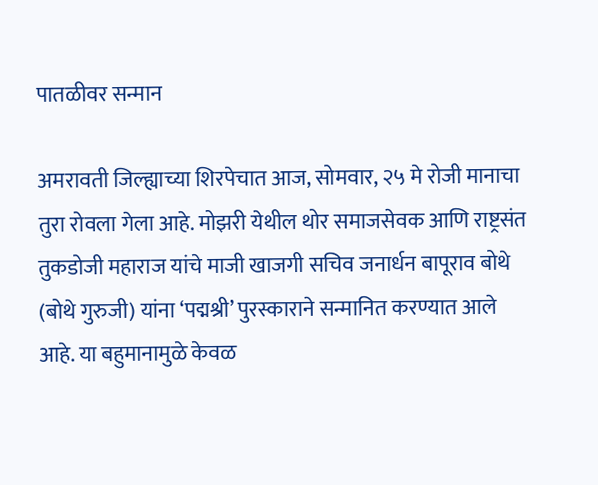पातळीवर सन्मान

अमरावती जिल्ह्याच्या शिरपेचात आज, सोमवार, २५ मे रोजी मानाचा तुरा रोवला गेला आहे. मोझरी येथील थोर समाजसेवक आणि राष्ट्रसंत तुकडोजी महाराज यांचे माजी खाजगी सचिव जनार्धन बापूराव बोथे (बोथे गुरुजी) यांना ‘पद्मश्री’ पुरस्काराने सन्मानित करण्यात आले आहे. या बहुमानामुळे केवळ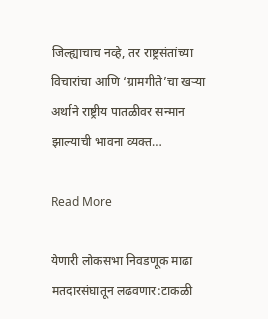जिल्ह्याचाच नव्हे, तर राष्ट्रसंतांच्या विचारांचा आणि ‘ग्रामगीते’चा खऱ्या अर्थाने राष्ट्रीय पातळीवर सन्मान झाल्याची भावना व्यक्त…

Read More

येणारी लोकसभा निवडणूक माढा मतदारसंघातून लढवणार:टाकळी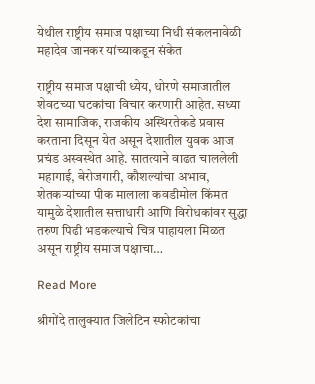येथील राष्ट्रीय समाज पक्षाच्या निधी संकलनावेळी महादेव जानकर यांच्याकडून संकेत

राष्ट्रीय समाज पक्षाची ध्येय, धोरणे समाजातील शेवटच्या घटकांचा विचार करणारी आहेत. सध्या देश सामाजिक, राजकीय अस्थिरतेकडे प्रवास करताना दिसून येत असून देशातील युवक आज प्रचंड अस्वस्थेत आहे. सातत्याने वाढत चाललेली महागाई, बेरोजगारी, कौशल्यांचा अभाव, शेतकऱ्यांच्या पीक मालाला कवडीमोल किंमत यामुळे देशातील सत्ताधारी आणि विरोधकांवर सुद्धा तरुण पिढी भडकल्याचे चित्र पाहायला मिळत असून राष्ट्रीय समाज पक्षाचा…

Read More

श्रीगोंदे तालुक्यात जिलेटिन स्फोटकांचा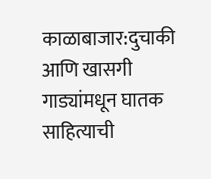काळाबाजार:दुचाकी आणि खासगी गाड्यांमधून घातक साहित्याची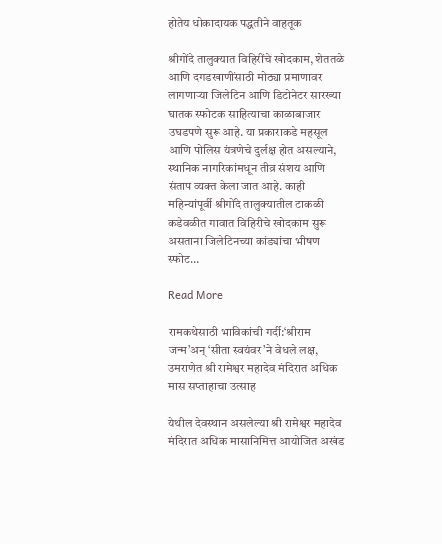होतेय धोकादायक पद्धतीने वाहतूक

श्रीगोंदे तालुक्यात विहिरींचे खोदकाम, शेततळे आणि दगडखाणींसाठी मोठ्या प्रमाणावर लागणाऱ्या जिलेटिन आणि डिटोनेटर सारख्या घातक स्फोटक साहित्याचा काळाबाजार उघडपणे सुरू आहे. या प्रकाराकडे महसूल आणि पोलिस यंत्रणेचे दुर्लक्ष होत असल्याने, स्थानिक नागरिकांमधून तीव्र संशय आणि संताप व्यक्त केला जात आहे. काही महिन्यांपूर्वी श्रीगोंदे तालुक्यातील टाकळी कडेवळीत गावात विहिरीचे खोदकाम सुरू असताना जिलेटिनच्या कांड्यांचा भीषण स्फोट…

Read More

रामकथेसाठी भाविकांची गर्दी:‘श्रीराम जन्म’अन‌् ‘सीता स्वयंवर’ने वेधले लक्ष, उमराणेत श्री रामेश्वर महादेव मंदिरात अधिक मास सप्ताहाचा उत्साह

येथील देवस्थान असलेल्या श्री रामेश्वर महादेव मंदिरात अधिक मासानिमित्त आयोजित अखंड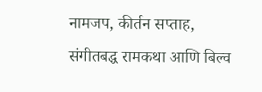नामजप, कीर्तन सप्ताह, संगीतबद्ध रामकथा आणि बिल्व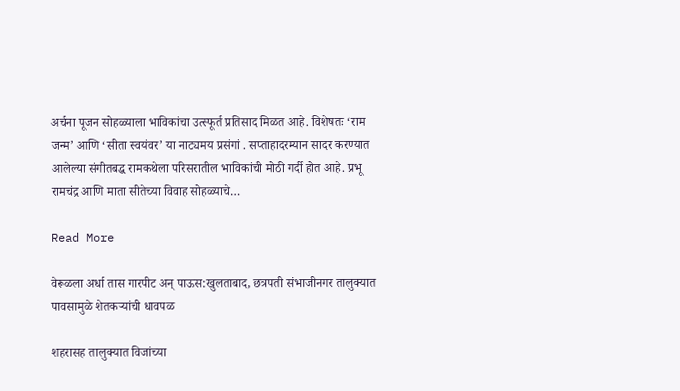अर्चना पूजन सोहळ्याला भाविकांचा उत्स्फूर्त प्रतिसाद मिळत आहे. विशेषतः ‘राम जन्म’ आणि ‘सीता स्वयंवर’ या नाट्यमय प्रसंगां . सप्ताहादरम्यान सादर करण्यात आलेल्या संगीतबद्ध रामकथेला परिसरातील भाविकांची मोठी गर्दी होत आहे. प्रभू रामचंद्र आणि माता सीतेच्या विवाह सोहळ्याचे…

Read More

वेरूळला अर्धा तास गारपीट अन् पाऊस:खुलताबाद, छत्रपती संभाजीनगर तालुक्यात पावसामुळे शेतकऱ्यांची धावपळ

शहरासह तालुक्यात विजांच्या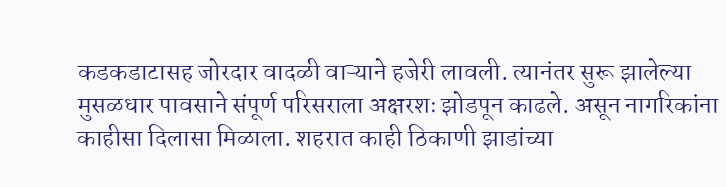कडकडाटासह जोरदार वादळी वाऱ्याने हजेरी लावली. त्यानंतर सुरू झालेल्या मुसळधार पावसाने संपूर्ण परिसराला अक्षरशः झोडपून काढले. असून नागरिकांना काहीसा दिलासा मिळाला. शहरात काही ठिकाणी झाडांच्या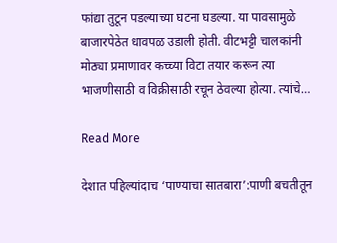फांद्या तुटून पडल्याच्या घटना घडल्या. या पावसामुळे बाजारपेठेत धावपळ उडाली होती. वीटभट्टी चालकांनी मोठ्या प्रमाणावर कच्च्या विटा तयार करून त्या भाजणीसाठी व विक्रीसाठी रचून ठेवल्या होत्या. त्यांचे…

Read More

देशात पहिल्यांदाच ‘पाण्याचा सातबारा’:पाणी बचतीतून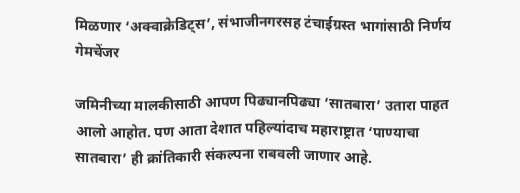मिळणार ‘अक्वाक्रेडिट्स’, संभाजीनगरसह टंचाईग्रस्त भागांसाठी निर्णय गेमचेंजर

जमिनीच्या मालकीसाठी आपण पिढ्यानपिढ्या ‘सातबारा’ उतारा पाहत आलो आहोत. पण आता देशात पहिल्यांदाच महाराष्ट्रात ‘पाण्याचा सातबारा’ ही क्रांतिकारी संकल्पना राबवली जाणार आहे.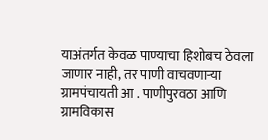याअंतर्गत केवळ पाण्याचा हिशोबच ठेवला जाणार नाही, तर पाणी वाचवणाऱ्या ग्रामपंचायती आ . पाणीपुरवठा आणि ग्रामविकास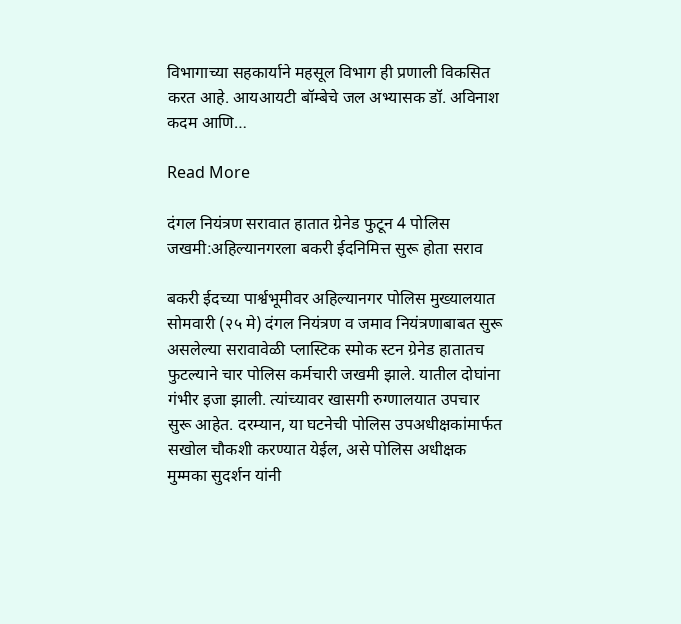विभागाच्या सहकार्याने महसूल विभाग ही प्रणाली विकसित करत आहे. आयआयटी बॉम्बेचे जल अभ्यासक डॉ. अविनाश कदम आणि…

Read More

दंगल नियंत्रण सरावात हातात ग्रेनेड फुटून 4 पोलिस जखमी:अहिल्यानगरला बकरी ईदनिमित्त सुरू होता सराव

बकरी ईदच्या पार्श्वभूमीवर अहिल्यानगर पोलिस मुख्यालयात सोमवारी (२५ मे) दंगल नियंत्रण व जमाव नियंत्रणाबाबत सुरू असलेल्या सरावावेळी प्लास्टिक स्मोक स्टन ग्रेनेड हातातच फुटल्याने चार पोलिस कर्मचारी जखमी झाले. यातील दोघांना गंभीर इजा झाली. त्यांच्यावर खासगी रुग्णालयात उपचार सुरू आहेत. दरम्यान, या घटनेची पोलिस उपअधीक्षकांमार्फत सखोल चौकशी करण्यात येईल, असे पोलिस अधीक्षक मुम्मका सुदर्शन यांनी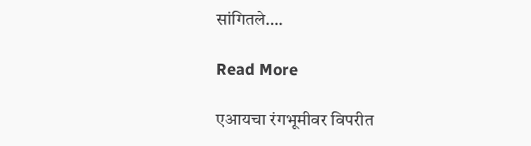सांगितले….

Read More

एआयचा रंगभूमीवर विपरीत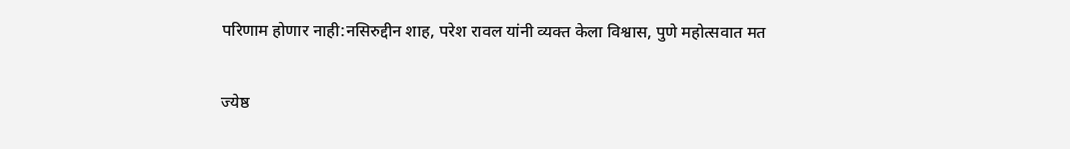परिणाम होणार नाही:नसिरुद्दीन शाह, परेश रावल यांनी व्यक्त केला विश्वास, पुणे महोत्सवात मत

ज्येष्ठ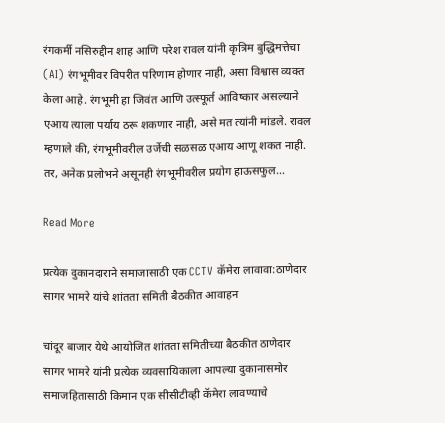रंगकर्मी नसिरुद्दीन शाह आणि परेश रावल यांनी कृत्रिम बुद्धिमत्तेचा (AI) रंगभूमीवर विपरीत परिणाम होणार नाही, असा विश्वास व्यक्त केला आहे. रंगभूमी हा जिवंत आणि उत्स्फूर्त आविष्कार असल्याने एआय त्याला पर्याय ठरू शकणार नाही, असे मत त्यांनी मांडले. रावल म्हणाले की, रंगभूमीवरील उर्जेची सळसळ एआय आणू शकत नाही. तर, अनेक प्रलोभने असूनही रंगभूमीवरील प्रयोग हाऊसफुल…

Read More

प्रत्येक दुकानदाराने समाजासाठी एक CCTV कॅमेरा लावावा:ठाणेदार सागर भामरे यांचे शांतता समिती बैठकीत आवाहन

चांदूर बाजार येथे आयोजित शांतता समितीच्या बैठकीत ठाणेदार सागर भामरे यांनी प्रत्येक व्यवसायिकाला आपल्या दुकानासमोर समाजहितासाठी किमान एक सीसीटीव्ही कॅमेरा लावण्याचे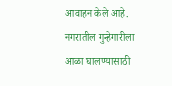आवाहन केले आहे. नगरातील गुन्हेगारीला आळा घालण्यासाठी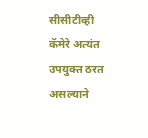सीसीटीव्ही कॅमेरे अत्यंत उपयुक्त ठरत असल्याने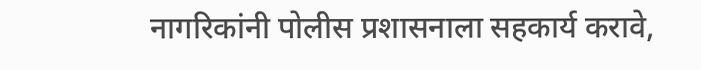नागरिकांनी पोलीस प्रशासनाला सहकार्य करावे,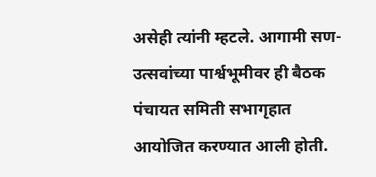असेही त्यांनी म्हटले. आगामी सण-उत्सवांच्या पार्श्वभूमीवर ही बैठक पंचायत समिती सभागृहात आयोजित करण्यात आली होती.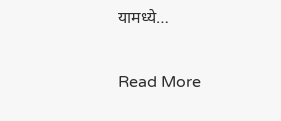यामध्ये…

Read More